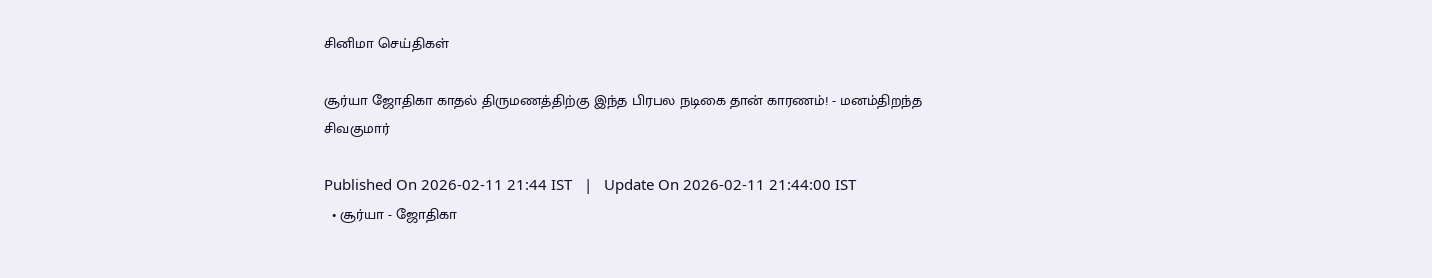சினிமா செய்திகள்

சூர்யா ஜோதிகா காதல் திருமணத்திற்கு இந்த பிரபல நடிகை தான் காரணம்! - மனம்திறந்த சிவகுமார்

Published On 2026-02-11 21:44 IST   |   Update On 2026-02-11 21:44:00 IST
  • சூர்யா - ஜோதிகா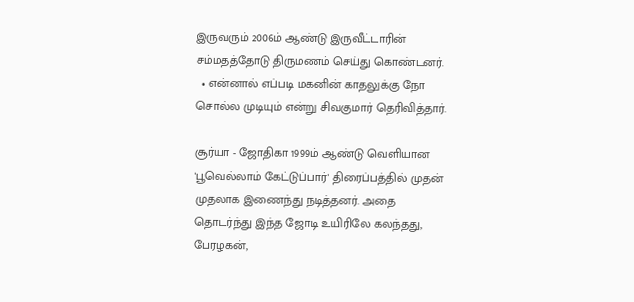இருவரும் 2006ம் ஆண்டு இருவீட்டாரின் சம்மதத்தோடு திருமணம் செய்து கொண்டனர்.
  • என்னால் எப்படி மகனின் காதலுக்கு நோ சொல்ல முடியும் என்று சிவகுமார் தெரிவித்தார்.

சூர்யா - ஜோதிகா 1999ம் ஆண்டு வெளியான 'பூவெல்லாம் கேட்டுப்பார்' திரைப்பத்தில் முதன் முதலாக இணைந்து நடித்தனர். அதை தொடர்ந்து இந்த ஜோடி உயிரிலே கலந்தது, பேரழகன்,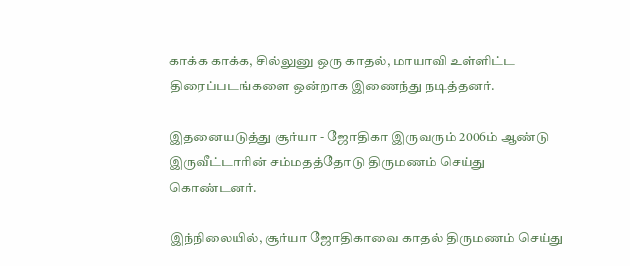காக்க காக்க, சில்லுனு ஒரு காதல், மாயாவி உள்ளிட்ட திரைப்படங்களை ஒன்றாக இணைந்து நடித்தனர்.

இதனையடுத்து சூர்யா - ஜோதிகா இருவரும் 2006ம் ஆண்டு இருவீட்டாரின் சம்மதத்தோடு திருமணம் செய்து கொண்டனர்.

இந்நிலையில், சூர்யா ஜோதிகாவை காதல் திருமணம் செய்து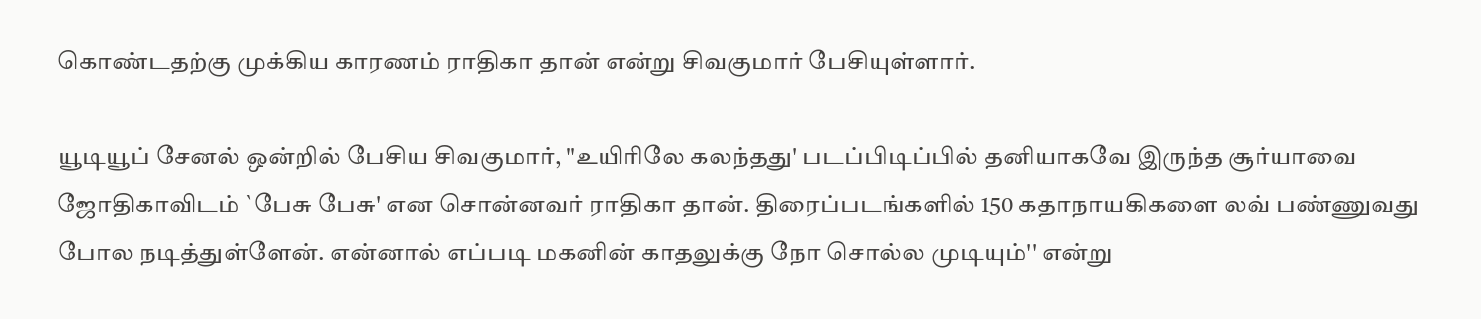கொண்டதற்கு முக்கிய காரணம் ராதிகா தான் என்று சிவகுமார் பேசியுள்ளார்.

யூடியூப் சேனல் ஒன்றில் பேசிய சிவகுமார், "உயிரிலே கலந்தது' படப்பிடிப்பில் தனியாகவே இருந்த சூர்யாவை ஜோதிகாவிடம் `பேசு பேசு' என சொன்னவர் ராதிகா தான். திரைப்படங்களில் 150 கதாநாயகிகளை லவ் பண்ணுவது போல நடித்துள்ளேன். என்னால் எப்படி மகனின் காதலுக்கு நோ சொல்ல முடியும்'' என்று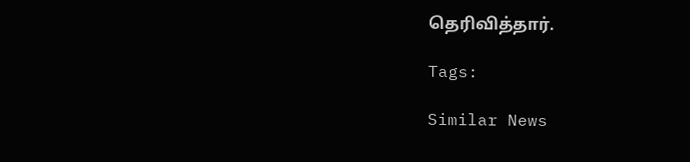தெரிவித்தார்.

Tags:

Similar News